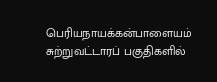பெரியநாயக்கன்பாளையம் சுற்றுவட்டாரப் பகுதிகளில்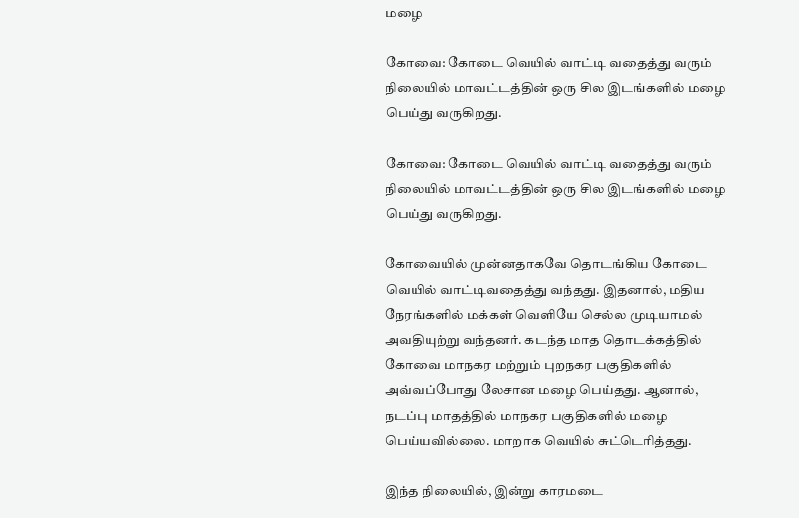மழை

கோவை: கோடை வெயில் வாட்டி வதைத்து வரும் நிலையில் மாவட்டத்தின் ஒரு சில இடங்களில் மழை பெய்து வருகிறது.

கோவை: கோடை வெயில் வாட்டி வதைத்து வரும் நிலையில் மாவட்டத்தின் ஒரு சில இடங்களில் மழை பெய்து வருகிறது.

கோவையில் முன்னதாகவே தொடங்கிய கோடை வெயில் வாட்டிவதைத்து வந்தது. இதனால், மதிய நேரங்களில் மக்கள் வெளியே செல்ல முடியாமல் அவதியுற்று வந்தனர். கடந்த மாத தொடக்கத்தில் கோவை மாநகர மற்றும் புறநகர பகுதிகளில் அவ்வப்போது லேசான மழை பெய்தது. ஆனால், நடப்பு மாதத்தில் மாநகர பகுதிகளில் மழை பெய்யவில்லை. மாறாக வெயில் சுட்டெரித்தது.

இந்த நிலையில், இன்று காரமடை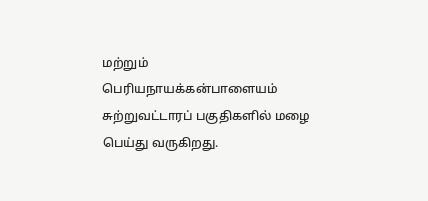மற்றும் பெரியநாயக்கன்பாளையம் சுற்றுவட்டாரப் பகுதிகளில் மழை பெய்து வருகிறது.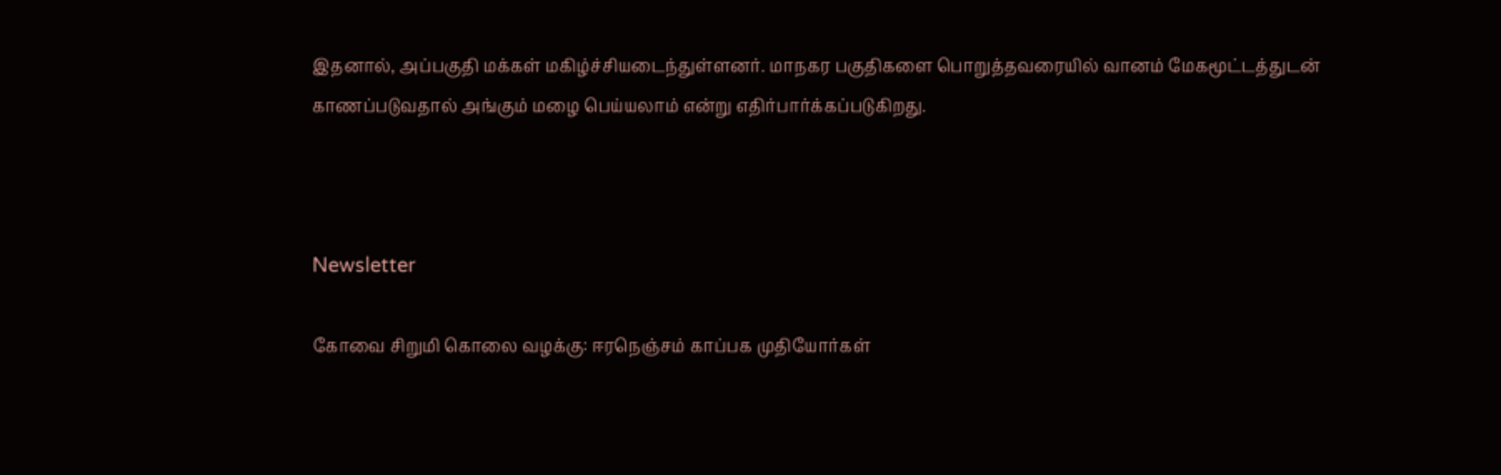இதனால், அப்பகுதி மக்கள் மகிழ்ச்சியடைந்துள்ளனர். மாநகர பகுதிகளை பொறுத்தவரையில் வானம் மேகமூட்டத்துடன் காணப்படுவதால் அங்கும் மழை பெய்யலாம் என்று எதிர்பார்க்கப்படுகிறது.



Newsletter

கோவை சிறுமி கொலை வழக்கு: ஈரநெஞ்சம் காப்பக முதியோர்கள்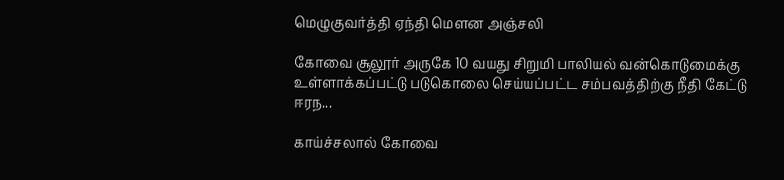மெழுகுவர்த்தி ஏந்தி மௌன அஞ்சலி

கோவை சூலூர் அருகே 10 வயது சிறுமி பாலியல் வன்கொடுமைக்கு உள்ளாக்கப்பட்டு படுகொலை செய்யப்பட்ட சம்பவத்திற்கு நீதி கேட்டு ஈரந...

காய்ச்சலால் கோவை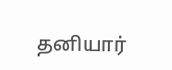தனியார்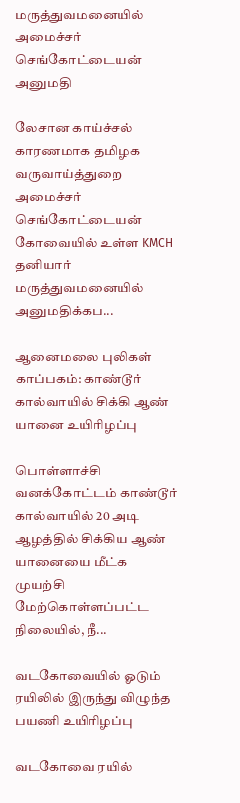மருத்துவமனையில் அமைச்சர் செங்கோட்டையன் அனுமதி

லேசான காய்ச்சல் காரணமாக தமிழக வருவாய்த்துறை அமைச்சர் செங்கோட்டையன் கோவையில் உள்ள KMCH தனியார் மருத்துவமனையில் அனுமதிக்கப...

ஆனைமலை புலிகள் காப்பகம்: காண்டூர் கால்வாயில் சிக்கி ஆண் யானை உயிரிழப்பு

பொள்ளாச்சி வனக்கோட்டம் காண்டூர் கால்வாயில் 20 அடி ஆழத்தில் சிக்கிய ஆண் யானையை மீட்க முயற்சி மேற்கொள்ளப்பட்ட நிலையில், நீ...

வடகோவையில் ஓடும் ரயிலில் இருந்து விழுந்த பயணி உயிரிழப்பு

வடகோவை ரயில்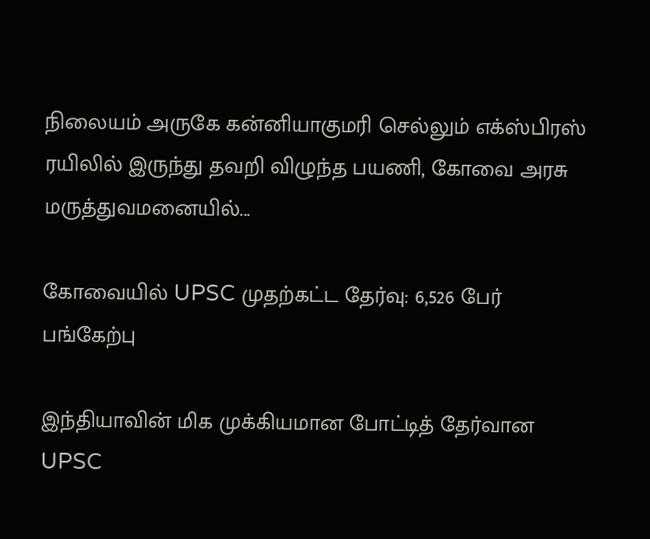நிலையம் அருகே கன்னியாகுமரி செல்லும் எக்ஸ்பிரஸ் ரயிலில் இருந்து தவறி விழுந்த பயணி, கோவை அரசு மருத்துவமனையில்...

கோவையில் UPSC முதற்கட்ட தேர்வு: 6,526 பேர் பங்கேற்பு

இந்தியாவின் மிக முக்கியமான போட்டித் தேர்வான UPSC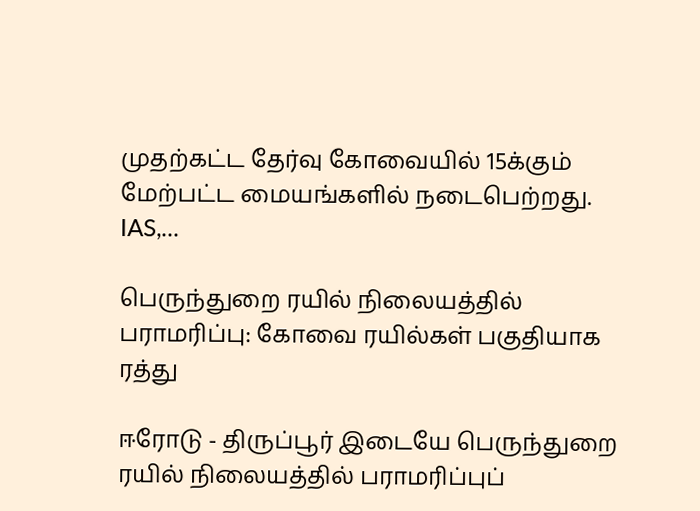முதற்கட்ட தேர்வு கோவையில் 15க்கும் மேற்பட்ட மையங்களில் நடைபெற்றது. IAS,...

பெருந்துறை ரயில் நிலையத்தில் பராமரிப்பு: கோவை ரயில்கள் பகுதியாக ரத்து

ஈரோடு - திருப்பூர் இடையே பெருந்துறை ரயில் நிலையத்தில் பராமரிப்புப்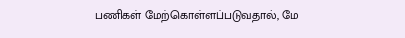பணிகள் மேற்கொள்ளப்படுவதால், மே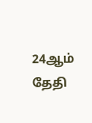24ஆம் தேதி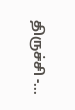திருச்சி -...